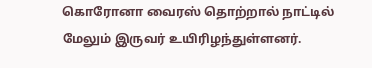கொரோனா வைரஸ் தொற்றால் நாட்டில் மேலும் இருவர் உயிரிழந்துள்ளனர்.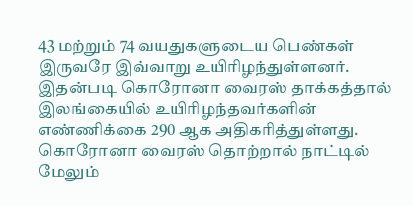43 மற்றும் 74 வயதுகளுடைய பெண்கள் இருவரே இவ்வாறு உயிரிழந்துள்ளனர்.
இதன்படி கொரோனா வைரஸ் தாக்கத்தால் இலங்கையில் உயிரிழந்தவர்களின் எண்ணிக்கை 290 ஆக அதிகரித்துள்ளது.
கொரோனா வைரஸ் தொற்றால் நாட்டில் மேலும்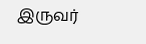இருவர்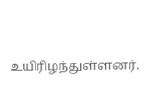உயிரிழந்துள்ளனர்.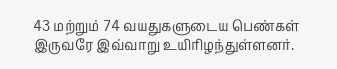43 மற்றும் 74 வயதுகளுடைய பெண்கள் இருவரே இவ்வாறு உயிரிழந்துள்ளனர்.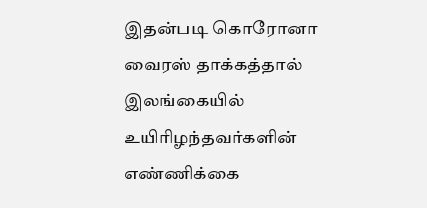இதன்படி கொரோனா வைரஸ் தாக்கத்தால் இலங்கையில் உயிரிழந்தவர்களின் எண்ணிக்கை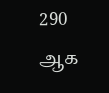290 ஆக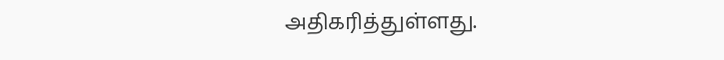அதிகரித்துள்ளது.